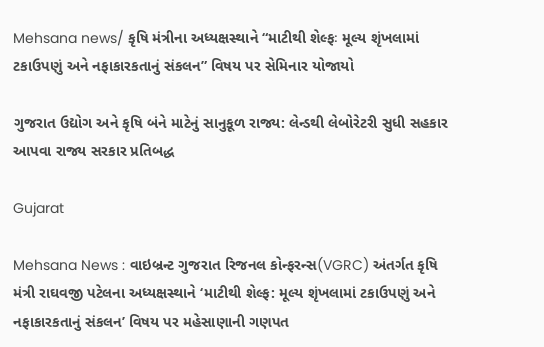Mehsana news/ કૃષિ મંત્રીના અધ્યક્ષસ્થાને “માટીથી શેલ્ફઃ મૂલ્ય શૃંખલામાં ટકાઉપણું અને નફાકારકતાનું સંકલન” વિષય પર સેમિનાર યોજાયો

ગુજરાત ઉદ્યોગ અને કૃષિ બંને માટેનું સાનુકૂળ રાજ્ય: લેન્ડથી લેબોરેટરી સુધી સહકાર આપવા રાજ્ય સરકાર પ્રતિબદ્ધ

Gujarat

Mehsana News : વાઇબ્રન્ટ ગુજરાત રિજનલ કોન્ફરન્સ(VGRC) અંતર્ગત કૃષિ મંત્રી રાઘવજી પટેલના અધ્યક્ષસ્થાને ‘માટીથી શેલ્ફ: મૂલ્ય શૃંખલામાં ટકાઉપણું અને નફાકારકતાનું સંકલન’ વિષય પર મહેસાણાની ગણપત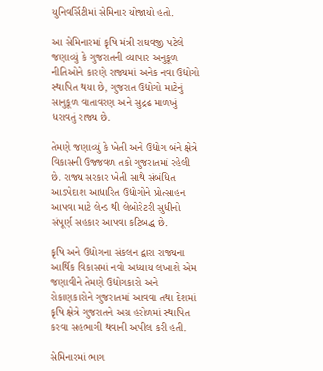યુનિવર્સિટીમાં સેમિનાર યોજાયો હતો.

આ સેમિનારમાં કૃષિ મંત્રી રાઘવજી પટેલે જણાવ્યું કે ગુજરાતની વ્યાપાર અનુકૂળ નીતિઓને કારણે રાજ્યમાં અનેક નવા ઉદ્યોગો સ્થાપિત થયા છે, ગુજરાત ઉદ્યોગો માટેનું સાનુકૂળ વાતાવરણ અને સુદ્રઢ માળખું ધરાવતું રાજ્ય છે.

તેમણે જણાવ્યું કે ખેતી અને ઉદ્યોગ બંને ક્ષેત્રે વિકાસની ઉજ્જવળ તકો ગુજરાતમાં રહેલી છે. રાજ્ય સરકાર ખેતી સાથે સંબંધિત આડપેદાશ આધારિત ઉદ્યોગોને પ્રોત્સાહન આપવા માટે લેન્ડ થી લેબોરેટરી સુધીનો સંપૂર્ણ સહકાર આપવા કટિબદ્ધ છે.

કૃષિ અને ઉદ્યોગના સંકલન દ્વારા રાજ્યના આર્થિક વિકાસમાં નવો અધ્યાય લખાશે એમ જણાવીને તેમણે ઉદ્યોગકારો અને રોકાણકારોને ગુજરાતમાં આવવા તથા દેશમાં કૃષિ ક્ષેત્રે ગુજરાતને અગ્ર હરોળમાં સ્થાપિત કરવા સહભાગી થવાની અપીલ કરી હતી.

સેમિનારમાં ભાગ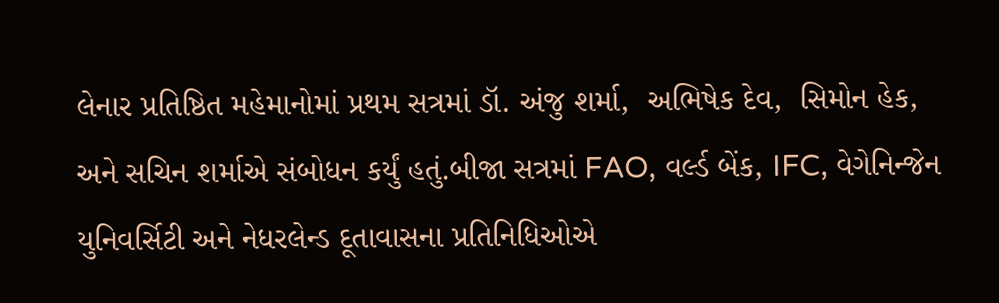લેનાર પ્રતિષ્ઠિત મહેમાનોમાં પ્રથમ સત્રમાં ડૉ. અંજુ શર્મા,  અભિષેક દેવ,  સિમોન હેક, અને સચિન શર્માએ સંબોધન કર્યું હતું.બીજા સત્રમાં FAO, વર્લ્ડ બેંક, IFC, વેગેનિન્જેન યુનિવર્સિટી અને નેધરલેન્ડ દૂતાવાસના પ્રતિનિધિઓએ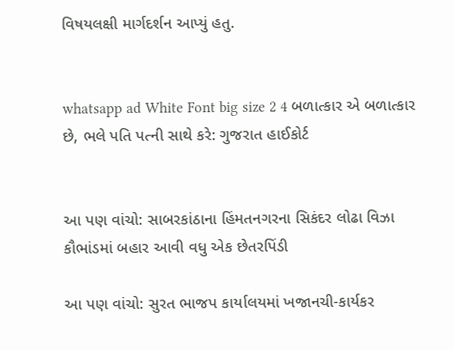વિષયલક્ષી માર્ગદર્શન આપ્યું હતુ.


whatsapp ad White Font big size 2 4 બળાત્કાર એ બળાત્કાર છે, ભલે પતિ પત્ની સાથે કરે: ગુજરાત હાઈકોર્ટ


આ પણ વાંચો: સાબરકાંઠાના હિંમતનગરના સિકંદર લોઢા વિઝા કૌભાંડમાં બહાર આવી વધુ એક છેતરપિંડી

આ પણ વાંચો: સુરત ભાજપ કાર્યાલયમાં ખજાનચી-કાર્યકર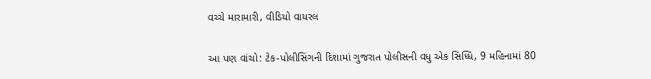વચ્ચે મારામારી, વીડિયો વાયરલ

આ પણ વાંચો: ટેક-પોલીસિંગની દિશામાં ગુજરાત પોલીસની વધુ એક સિધ્ધિ, 9 મહિનામાં 80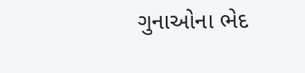ગુનાઓના ભેદ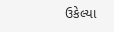ઉકેલ્યા